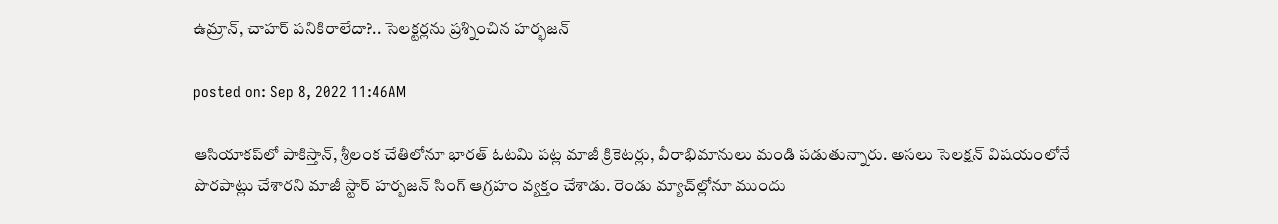ఉమ్రాన్‌, చాహ‌ర్ ప‌నికిరాలేదా?.. సెల‌క్ట‌ర్ల‌ను ప్ర‌శ్నించిన హ‌ర్భ‌జ‌న్‌

posted on: Sep 8, 2022 11:46AM

ఆసియాక‌ప్‌లో పాకిస్తాన్‌, శ్రీ‌లంక చేతిలోనూ భార‌త్ ఓట‌మి ప‌ట్ల మాజీ క్రికెట‌ర్లు, వీరాభిమానులు మండి ప‌డుతున్నారు. అస‌లు సెల‌క్ష‌న్ విష‌యంలోనే పొర‌పాట్లు చేశార‌ని మాజీ స్టార్ హ‌ర్బ‌జ‌న్ సింగ్ ఆగ్రహం వ్య‌క్తం చేశాడు. రెండు మ్యాచ్‌ల్లోనూ ముందు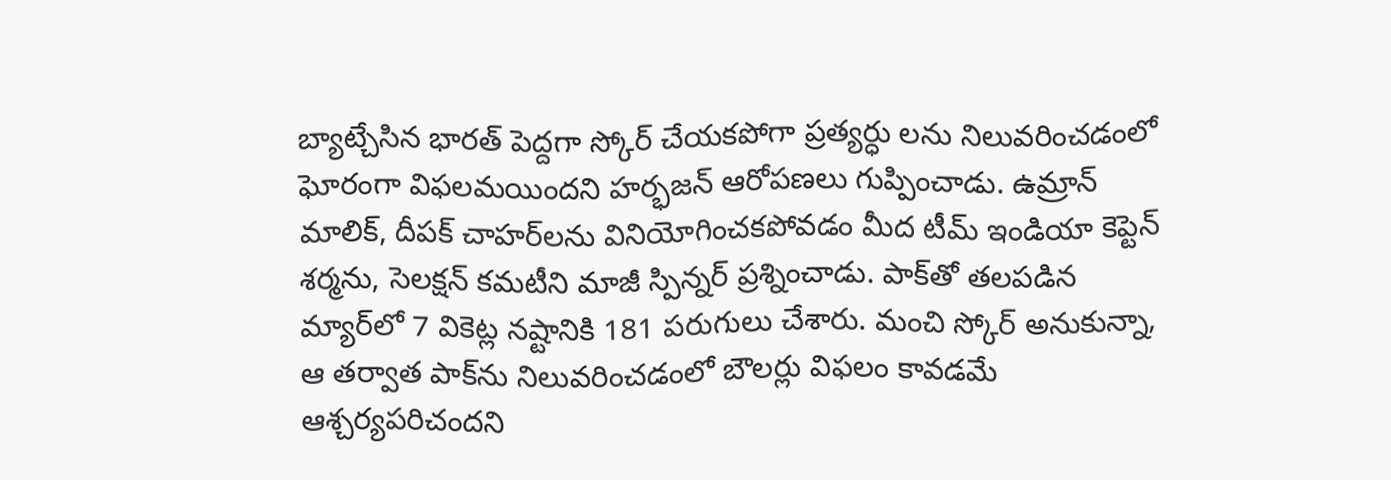బ్యాట్చేసిన భార‌త్ పెద్ద‌గా స్కోర్ చేయ‌క‌పోగా ప్ర‌త్య‌ర్ధు ల‌ను నిలువ‌రించ‌డంలో ఘోరంగా విఫ‌ల‌మ‌యింద‌ని హ‌ర్భ‌జ‌న్ ఆరోప‌ణ‌లు గుప్పించాడు. ఉమ్రాన్ మాలిక్‌, దీప‌క్ చాహ‌ర్‌ల‌ను వినియోగించ‌క‌పోవ‌డం మీద టీమ్ ఇండియా కెప్టెన్ శ‌ర్మ‌ను, సెల‌క్ష‌న్ క‌మ‌టీని మాజీ స్పిన్న‌ర్ ప్ర‌శ్నించాడు. పాక్‌తో త‌ల‌ప‌డిన మ్యార్‌లో 7 వికెట్ల న‌ష్టానికి 181 ప‌రుగులు చేశారు. మంచి స్కోర్ అనుకున్నా, ఆ త‌ర్వాత పాక్‌ను నిలువ‌రించ‌డంలో బౌల‌ర్లు విఫ‌లం కావ‌డ‌మే ఆశ్చ‌ర్య‌ప‌రిచంద‌ని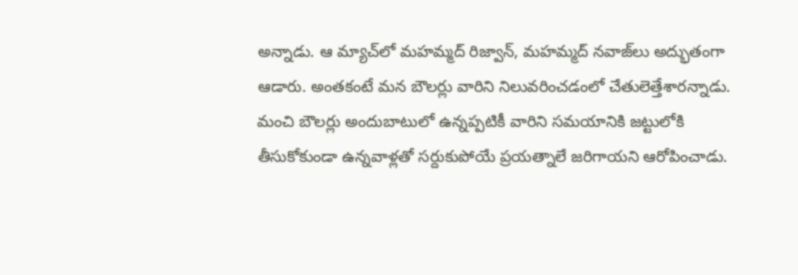అన్నాడు. ఆ మ్యాచ్‌లో మ‌హ‌మ్మ‌ద్ రిజ్వాన్‌, మ‌హ‌మ్మ‌ద్ న‌వాజ్‌లు అద్భుతంగా ఆడారు. అంత‌కంటే మ‌న బౌలర్లు వారిని నిలువ‌రించ‌డంలో చేతులెత్తేశారన్నాడు. మంచి బౌల‌ర్లు అందుబాటులో ఉన్న‌ప్ప‌టికీ వారిని స‌మ‌యానికి జ‌ట్టులోకి తీసుకోకుండా ఉన్న‌వాళ్ల‌తో స‌ర్దుకుపోయే ప్ర‌య‌త్నాలే జ‌రిగాయ‌ని ఆరోపించాడు.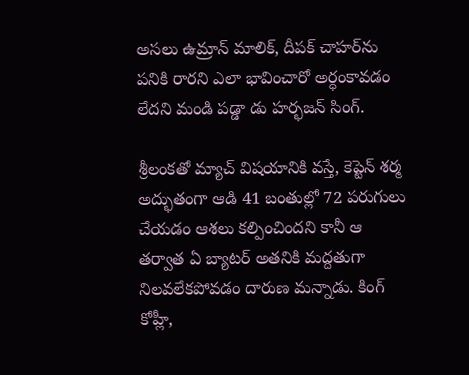అస‌లు ఉమ్రాన్ మాలిక్‌, దీపక్ చాహ‌ర్‌ను ప‌నికి రార‌ని ఎలా భావించారో అర్ధంకావ‌డం లేద‌ని మండి ప‌డ్డా డు హ‌ర్భ‌జ‌న్ సింగ్‌.

శ్రీ‌లంక‌తో మ్యాచ్ విష‌యానికి వ‌స్తే, కెప్టెన్ శ‌ర్మ అద్భుతంగా ఆడి 41 బంతుల్లో 72 ప‌రుగులు చేయ‌డం ఆశ‌లు క‌ల్పించింద‌ని కానీ ఆ త‌ర్వాత ఏ బ్యాట‌ర్ అత‌నికి మ‌ద్ద‌తుగా నిల‌వ‌లేక‌పోవ‌డం దారుణ‌ మ‌న్నాడు. కింగ్ కోహ్లీ,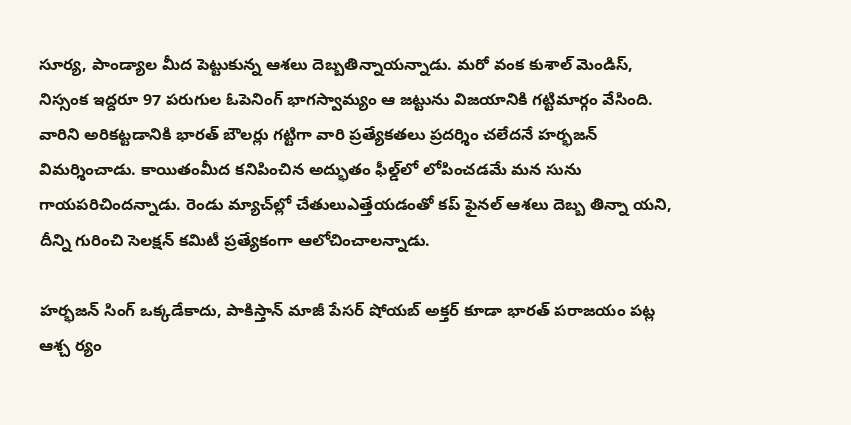సూర్య‌, పాండ్యాల మీద పెట్టుకున్న ఆశ‌లు దెబ్బ‌తిన్నాయ‌న్నాడు. మ‌రో వంక కుశాల్ మెండిస్‌, నిస్సంక ఇద్ద‌రూ 97 ప‌రుగుల ఓపెనింగ్ భాగ‌స్వామ్యం ఆ జ‌ట్టును విజ‌యానికి గ‌ట్టిమార్గం వేసింది. వారిని అరిక‌ట్ట‌డానికి భార‌త్ బౌల‌ర్లు గ‌ట్టిగా వారి ప్ర‌త్యేక‌త‌లు ప్ర‌ద‌ర్శిం చ‌లేద‌నే హ‌ర్భ‌జ‌న్ విమ‌ర్శించాడు. కాయితంమీద క‌నిపించిన అద్భుతం ఫీల్డ్‌లో లోపించ‌డ‌మే మ‌న‌ సును గాయ‌ప‌రిచింద‌న్నాడు. రెండు మ్యాచ్‌ల్లో చేతులుఎత్తేయ‌డంతో క‌ప్ ఫైన‌ల్ ఆశ‌లు దెబ్బ‌ తిన్నా య‌ని, దీన్ని గురించి సెల‌క్ష‌న్ క‌మిటీ ప్ర‌త్యేకంగా ఆలోచించాల‌న్నాడు.

హ‌ర్భ‌జ‌న్ సింగ్ ఒక్క‌డేకాదు, పాకిస్తాన్ మాజీ పేస‌ర్ షోయ‌బ్ అక్త‌ర్ కూడా భార‌త్ ప‌రాజ‌యం ప‌ట్ల ఆశ్చ ర్యం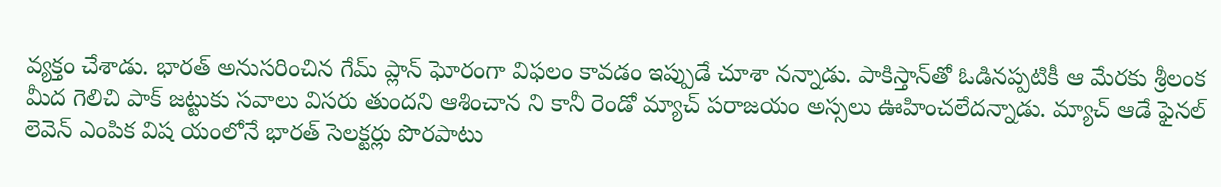వ్య‌క్తం చేశాడు. భార‌త్ అనుస‌రించిన గేమ్ ప్లాన్ ఘోరంగా విఫ‌లం కావ‌డం ఇప్పుడే చూశా న‌న్నాడు. పాకిస్తాన్‌తో ఓడిన‌ప్ప‌టికీ ఆ మేర‌కు శ్రీ‌లంక మీద గెలిచి పాక్ జ‌ట్టుకు స‌వాలు విస‌రు తుంద‌ని ఆశించాన ని కానీ రెండో మ్యాచ్ ప‌రాజ‌యం అస్స‌లు ఊహించ‌లేద‌న్నాడు. మ్యాచ్ ఆడే ఫైన‌ల్ లెవెన్ ఎంపిక విష యంలోనే భార‌త్ సెల‌క్ట‌ర్లు పొర‌పాటు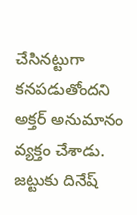చేసిన‌ట్టుగా క‌న‌ప‌డుతోంద‌ని అక్త‌ర్ అనుమానం వ్య‌క్తం చేశాడు.  జ‌ట్టుకు దినేష్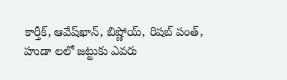కార్తీక్‌, ఆవేష్‌ఖాన్‌, బిష్ణోయ్‌, రిష‌బ్ పంత్, హుడా ల‌లో జ‌ట్టుకు ఎవ‌రు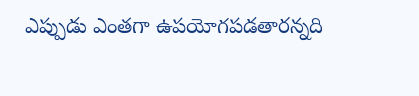ఎప్పుడు ఎంత‌గా ఉప‌యోగ‌ప‌డ‌తార‌న్న‌ది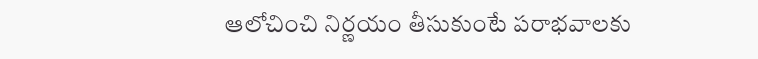ఆలోచించి నిర్ణ‌యం తీసుకుంటే ప‌రాభ‌వాల‌కు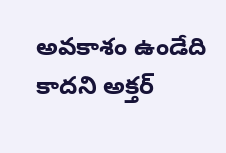అవ‌కాశం ఉండేది కాద‌ని అక్త‌ర్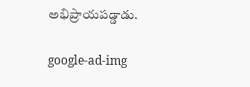అభిప్రాయ‌ప‌డ్డాడు.

google-ad-img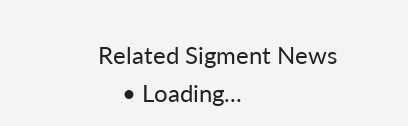Related Sigment News
    • Loading...